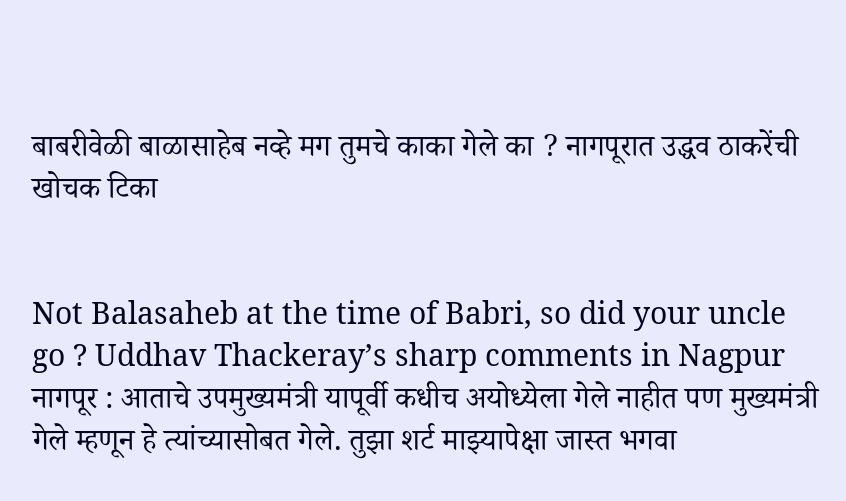बाबरीवेळी बाळासाहेब नव्हे मग तुमचे काका गेले का ? नागपूरात उद्धव ठाकरेंची खोचक टिका


Not Balasaheb at the time of Babri, so did your uncle go ? Uddhav Thackeray’s sharp comments in Nagpur नागपूर : आताचे उपमुख्यमंत्री यापूर्वी कधीच अयोध्येला गेले नाहीत पण मुख्यमंत्री गेले म्हणून हे त्यांच्यासोबत गेले. तुझा शर्ट माझ्यापेक्षा जास्त भगवा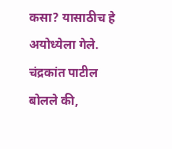कसा? यासाठीच हे अयोध्येला गेले. चंद्रकांत पाटील बोलले की,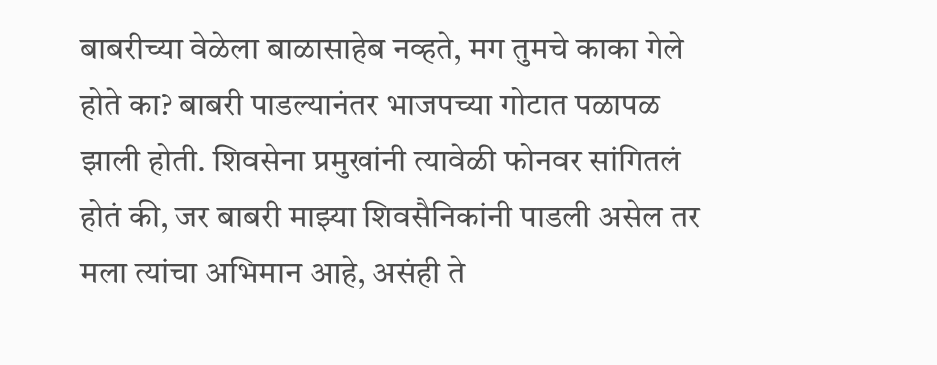बाबरीच्या वेळेला बाळासाहेब नव्हते, मग तुमचे काका गेले होते का? बाबरी पाडल्यानंतर भाजपच्या गोटात पळापळ झाली होती. शिवसेना प्रमुखांनी त्यावेळी फोनवर सांगितलं होतं की, जर बाबरी माझ्या शिवसैनिकांनी पाडली असेल तर मला त्यांचा अभिमान आहे, असंही ते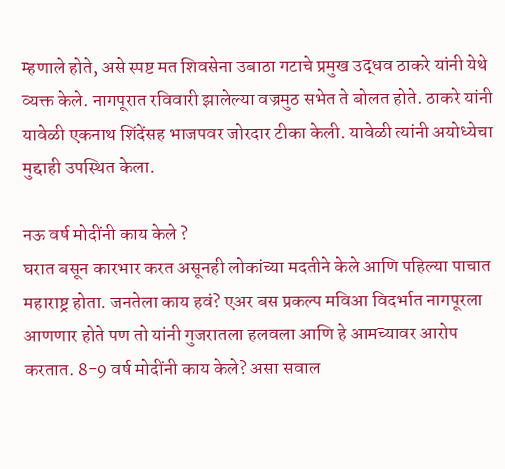म्हणाले होते, असे स्पष्ट मत शिवसेना उबाठा गटाचे प्रमुख उद्धव ठाकरे यांनी येथे व्यक्त केले. नागपूरात रविवारी झालेल्या वज्रमुठ सभेत ते बोलत होते. ठाकरे यांनी यावेळी एकनाथ शिंदेंसह भाजपवर जोरदार टीका केली. यावेळी त्यांनी अयोध्येचा मुद्दाही उपस्थित केला.

नऊ वर्ष मोदींनी काय केले ?
घरात बसून कारभार करत असूनही लोकांच्या मदतीने केले आणि पहिल्या पाचात महाराष्ट्र होता. जनतेला काय हवं? एअर बस प्रकल्प मविआ विदर्भात नागपूरला आणणार होते पण तो यांनी गुजरातला हलवला आणि हे आमच्यावर आरोप करतात. 8-9 वर्ष मोदींनी काय केले? असा सवाल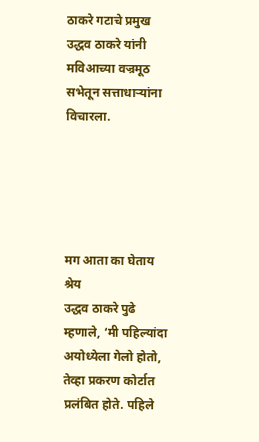ठाकरे गटाचे प्रमुख उद्धव ठाकरे यांनी मविआच्या वज्रमूठ सभेतून सत्ताधार्‍यांना विचारला.





मग आता का घेताय श्रेय
उद्धव ठाकरे पुढे म्हणाले, ‘मी पहिल्यांदा अयोध्येला गेलो होतो, तेव्हा प्रकरण कोर्टात प्रलंबित होते. पहिले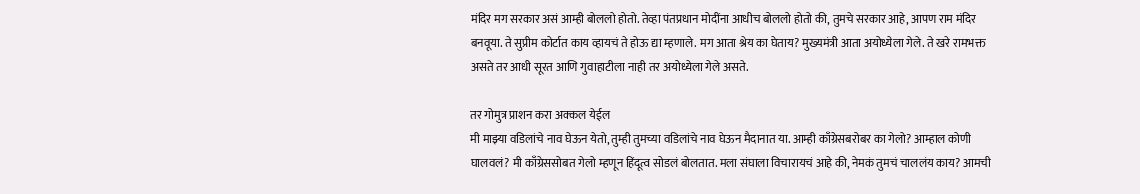मंदिर मग सरकार असं आम्ही बोललो होतो. तेव्हा पंतप्रधान मोदींना आधीच बोललो होतो की, तुमचे सरकार आहे, आपण राम मंदिर बनवूया. ते सुप्रीम कोर्टात काय व्हायचं ते होऊ द्या म्हणाले. मग आता श्रेय का घेताय? मुख्यमंत्री आता अयोध्येला गेले. ते खरे रामभक्त असते तर आधी सूरत आणि गुवाहाटीला नाही तर अयोध्येला गेले असते.

तर गोमुत्र प्राशन करा अक्कल येईल
मी माझ्या वडिलांचे नाव घेऊन येतो, तुम्ही तुमच्या वडिलांचे नाव घेऊन मैदानात या. आम्ही काँग्रेसबरोबर का गेलो? आम्हाल कोणी घालवलं? मी काँग्रेससोबत गेलो म्हणून हिंदूत्व सोडलं बोलतात. मला संघाला विचारायचं आहे की, नेमकं तुमचं चाललंय काय? आमची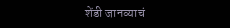शेंडी जानव्याचं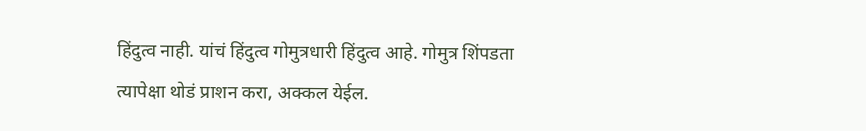हिंदुत्व नाही. यांचं हिंदुत्व गोमुत्रधारी हिंदुत्व आहे. गोमुत्र शिंपडता त्यापेक्षा थोडं प्राशन करा, अक्कल येईल.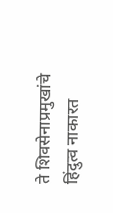ते शिवसेनाप्रमुखांचे हिंदुत्व नाकारत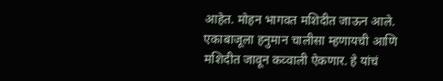आहेत. मोहन भागवत मशिदीत जाऊन आले. एकाबाजूला हनुमान चालीसा म्हणायची आणि मशिदीत जावून कव्वाली ऐकणार. हे यांचं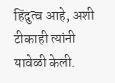हिंदुत्व आहे, अशी टीकाही त्यांनी यावेळी केली.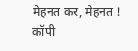मेहनत कर, मेहनत ! कॉपी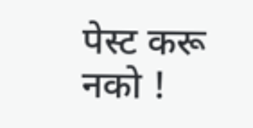पेस्ट करू नको !